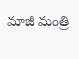మాజీ మంత్రి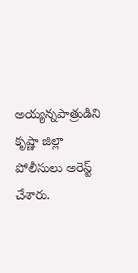అయ్యన్నపాత్రుడిని  కృష్ణా జిల్లా పోలీసులు అరెస్ట్ చేశారు.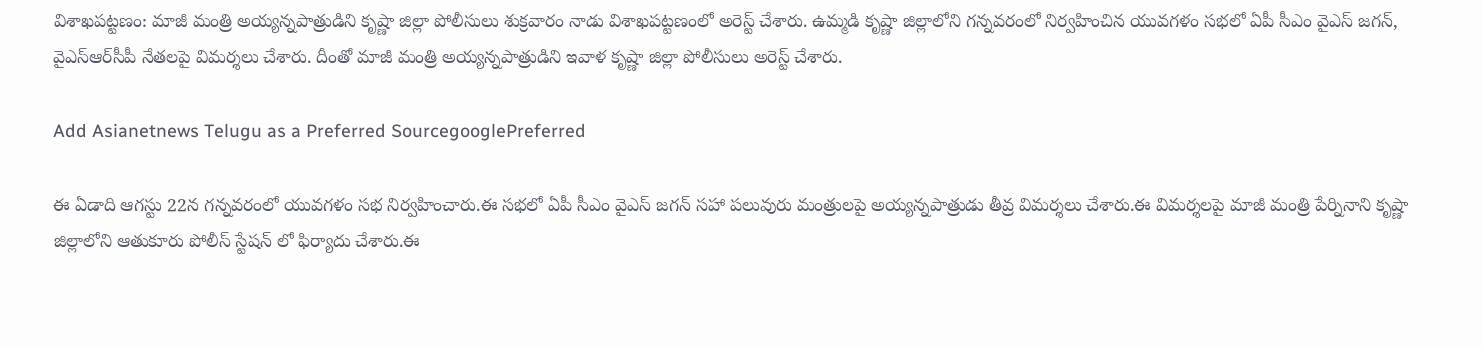విశాఖపట్టణం: మాజీ మంత్రి అయ్యన్నపాత్రుడిని కృష్ణా జిల్లా పోలీసులు శుక్రవారం నాడు విశాఖపట్టణంలో అరెస్ట్ చేశారు. ఉమ్మడి కృష్ణా జిల్లాలోని గన్నవరంలో నిర్వహించిన యువగళం సభలో ఏపీ సీఎం వైఎస్ జగన్, వైఎస్ఆర్‌సీపీ నేతలపై విమర్శలు చేశారు. దీంతో మాజీ మంత్రి అయ్యన్నపాత్రుడిని ఇవాళ కృష్ణా జిల్లా పోలీసులు అరెస్ట్ చేశారు.

Add Asianetnews Telugu as a Preferred SourcegooglePreferred

ఈ ఏడాది ఆగస్టు 22న గన్నవరంలో యువగళం సభ నిర్వహించారు.ఈ సభలో ఏపీ సీఎం వైఎస్ జగన్ సహా పలువురు మంత్రులపై అయ్యన్నపాత్రుడు తీవ్ర విమర్శలు చేశారు.ఈ విమర్శలపై మాజీ మంత్రి పేర్నినాని కృష్ణా జిల్లాలోని ఆతుకూరు పోలీస్ స్టేషన్ లో ఫిర్యాదు చేశారు.ఈ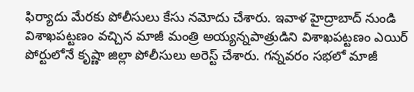ఫిర్యాదు మేరకు పోలీసులు కేసు నమోదు చేశారు. ఇవాళ హైద్రాబాద్ నుండి విశాఖపట్టణం వచ్చిన మాజీ మంత్రి అయ్యన్నపాత్రుడిని విశాఖపట్టణం ఎయిర్ పోర్టులోనే కృష్ణా జిల్లా పోలీసులు అరెస్ట్ చేశారు. గన్నవరం సభలో మాజీ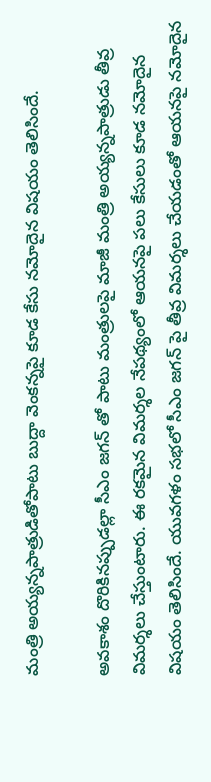మంత్రి అయ్యన్నపాత్రుడితోపాటు బుద్దా వెంకన్నపై కూడ కేసు నమోదైన విషయం తెలిసిందే.

అవకాశం దొరికినప్పుడల్లా సీఎం జగన్ తో పాటు మంత్రులపై మాజీ మంత్రి అయ్యన్నపాత్రుడు తీవ్ర విమర్శలు చేస్తుంటారు. ఈ రకమైన విమర్శల నేపథ్యంలో ఆయనపై పలు కేసులు కూడ నమోదైన విషయం తెలిసిందే. యువగళం సభలో సీఎం జగన్ పై తీవ్ర విమర్శలు చేయడంతో ఆయనపై నమోదైన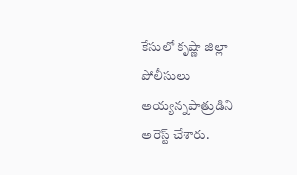కేసులో కృష్ణా జిల్లా పోలీసులు అయ్యన్నపాత్రుడిని అరెస్ట్ చేశారు.